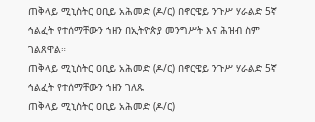ጠቅላይ ሚኒስትር ዐቢይ አሕመድ (ዶ/ር) በኖርዌይ ንጉሥ ሃራልድ 5ኛ ኅልፈት የተሰማቸውን ኀዘን በኢትዮጵያ መንግሥት እና ሕዝብ ስም ገልጸዋል።
ጠቅላይ ሚኒስትር ዐቢይ አሕመድ (ዶ/ር) በኖርዌይ ንጉሥ ሃራልድ 5ኛ ኅልፈት የተሰማቸውን ኀዘን ገለጹ
ጠቅላይ ሚኒስትር ዐቢይ አሕመድ (ዶ/ር)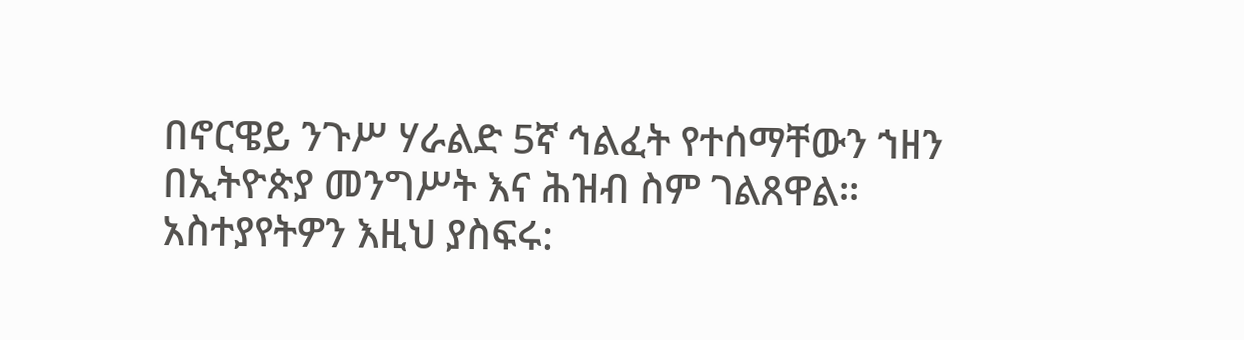በኖርዌይ ንጉሥ ሃራልድ 5ኛ ኅልፈት የተሰማቸውን ኀዘን በኢትዮጵያ መንግሥት እና ሕዝብ ስም ገልጸዋል።
አስተያየትዎን እዚህ ያስፍሩ: